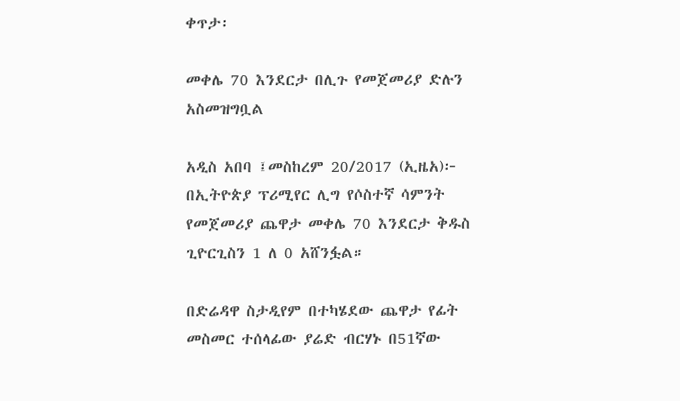ቀጥታ፡

መቀሌ 70 እንደርታ በሊጉ የመጀመሪያ ድሉን አስመዝግቧል

አዲስ አበባ ፤መስከረም 20/2017 (ኢዜአ)፦ በኢትዮጵያ ፕሪሚየር ሊግ የሶስተኛ ሳምንት የመጀመሪያ ጨዋታ መቀሌ 70 እንደርታ ቅዱስ ጊዮርጊስን 1 ለ 0 አሸንፏል።

በድሬዳዋ ስታዲየም በተካሄደው ጨዋታ የፊት መስመር ተሰላፊው ያሬድ ብርሃኑ በ51ኛው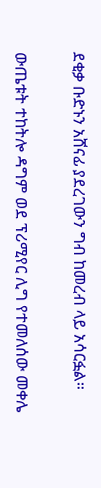ደቂቃ ቡድኑን አሸናፊ ያደረገውን ግብ ከመረብ ላይ አሳርፏል።

ውጤቱት ተከትሎ ዳግም ወደ ፕሪሚየር ሊግ የተመለሰው መቀሌ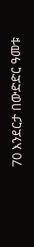70 እንደርታ በውድድር ዓመቱ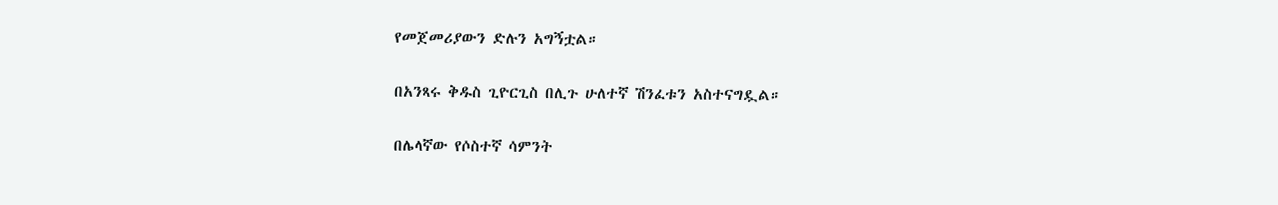የመጀመሪያውን ድሉን አግኝቷል።

በአንጻሩ ቅዱስ ጊዮርጊስ በሊጉ ሁለተኛ ሽንፈቱን አስተናግዷል።

በሌላኛው የሶስተኛ ሳምንት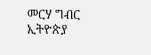መርሃ ግብር ኢትዮጵያ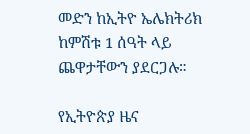መድን ከኢትዮ ኤሌክትሪክ ከምሽቱ 1 ሰዓት ላይ ጨዋታቸውን ያደርጋሉ።

የኢትዮጵያ ዜና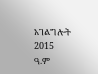አገልግሎት
2015
ዓ.ም